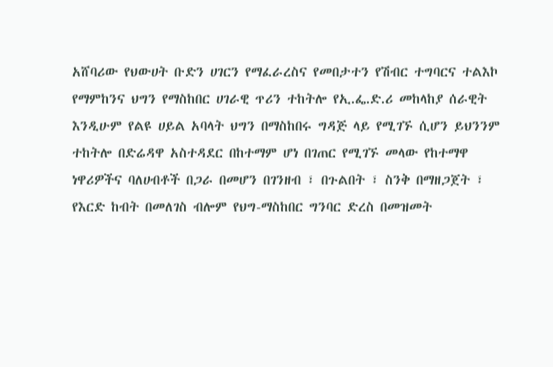አሸባሪው የህውሀት ቡድን ሀገርን የማፈራረስና የመበታተን የሽብር ተግባርና ተልእኮ የማምከንና ህግን የማስከበር ሀገራዊ ጥሪን ተከትሎ የኢ.ፌ.ድ.ሪ መከላከያ ሰራዊት እንዲሁም የልዩ ሀይል አባላት ህግን በማስከበሩ ግዳጅ ላይ የሚገኙ ሲሆን ይህንንም ተከትሎ በድሬዳዋ አስተዳደር በከተማም ሆነ በገጠር የሚገኙ መላው የከተማዋ ነዋሪዎችና ባለሀብቶች በጋራ በመሆን በገንዘብ ፣ በጉልበት ፣ ስንቅ በማዘጋጀት ፣ የእርድ ከብት በመለገስ ብሎም የህግ-ማስከበር ግንባር ድረስ በመዝመት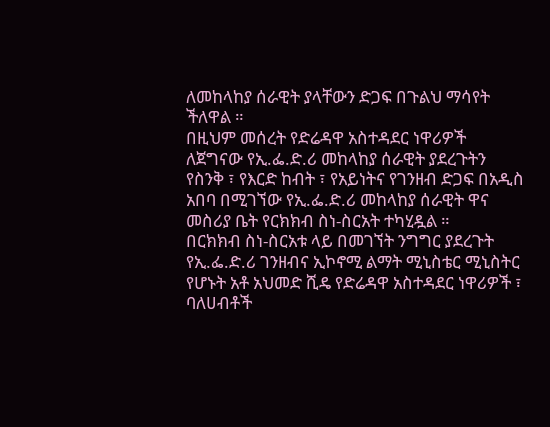ለመከላከያ ሰራዊት ያላቸውን ድጋፍ በጉልህ ማሳየት ችለዋል ።
በዚህም መሰረት የድሬዳዋ አስተዳደር ነዋሪዎች ለጀግናው የኢ.ፌ.ድ.ሪ መከላከያ ሰራዊት ያደረጉትን የስንቅ ፣ የእርድ ከብት ፣ የአይነትና የገንዘብ ድጋፍ በአዲስ አበባ በሚገኘው የኢ.ፌ.ድ.ሪ መከላከያ ሰራዊት ዋና መስሪያ ቤት የርክክብ ስነ-ስርአት ተካሂዷል ።
በርክክብ ስነ-ስርአቱ ላይ በመገኘት ንግግር ያደረጉት የኢ.ፌ.ድ.ሪ ገንዘብና ኢኮኖሚ ልማት ሚኒስቴር ሚኒስትር የሆኑት አቶ አህመድ ሺዴ የድሬዳዋ አስተዳደር ነዋሪዎች ፣ ባለሀብቶች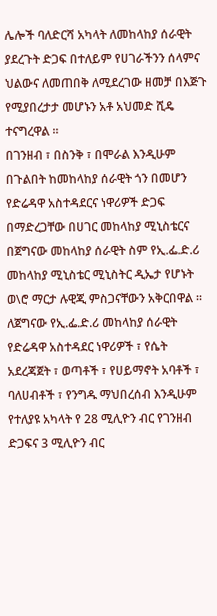ሌሎች ባለድርሻ አካላት ለመከላከያ ሰራዊት ያደረጉት ድጋፍ በተለይም የሀገራችንን ሰላምና ህልውና ለመጠበቅ ለሚደረገው ዘመቻ በእጅጉ የሚያበረታታ መሆኑን አቶ አህመድ ሺዴ ተናግረዋል ።
በገንዘብ ፣ በስንቅ ፣ በሞራል እንዲሁም በጉልበት ከመከላከያ ሰራዊት ጎን በመሆን የድሬዳዋ አስተዳደርና ነዋሪዎች ድጋፍ በማድረጋቸው በሀገር መከላከያ ሚኒስቴርና በጀግናው መከላከያ ሰራዊት ስም የኢ.ፌ.ድ.ሪ መከላከያ ሚኒስቴር ሚኒስትር ዲኤታ የሆኑት ወ\ሮ ማርታ ሉዊጂ ምስጋናቸውን አቅርበዋል ።
ለጀግናው የኢ.ፌ.ድ.ሪ መከላከያ ሰራዊት የድሬዳዋ አስተዳደር ነዋሪዎች ፣ የሴት አደረጃጀት ፣ ወጣቶች ፣ የሀይማኖት አባቶች ፣ ባለሀብቶች ፣ የንግዱ ማህበረሰብ እንዲሁም የተለያዩ አካላት የ 28 ሚሊዮን ብር የገንዘብ ድጋፍና 3 ሚሊዮን ብር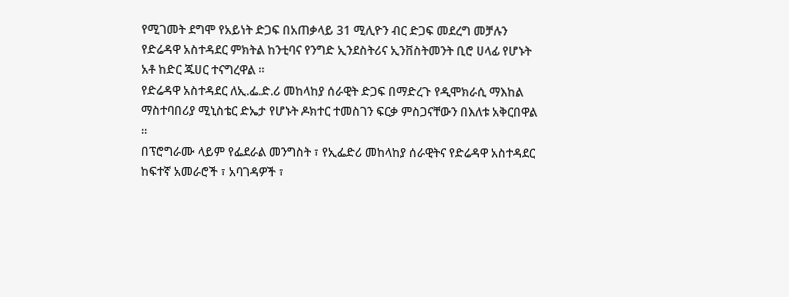የሚገመት ደግሞ የአይነት ድጋፍ በአጠቃላይ 31 ሚሊዮን ብር ድጋፍ መደረግ መቻሉን የድሬዳዋ አስተዳደር ምክትል ከንቲባና የንግድ ኢንደስትሪና ኢንቨስትመንት ቢሮ ሀላፊ የሆኑት አቶ ከድር ጁሀር ተናግረዋል ።
የድሬዳዋ አስተዳደር ለኢ.ፌ.ድ.ሪ መከላከያ ሰራዊት ድጋፍ በማድረጉ የዲሞክራሲ ማእከል ማስተባበሪያ ሚኒስቴር ድኤታ የሆኑት ዶክተር ተመስገን ፍርቃ ምስጋናቸውን በእለቱ አቅርበዋል ።
በፕሮግራሙ ላይም የፌደራል መንግስት ፣ የኢፌድሪ መከላከያ ሰራዊትና የድሬዳዋ አስተዳደር ከፍተኛ አመራሮች ፣ አባገዳዎች ፣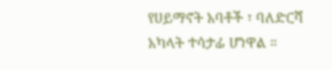የሀይማኖት አባቶች ፣ ባለድርሻ አካላት ተሳታፊ ሆነዋል ።